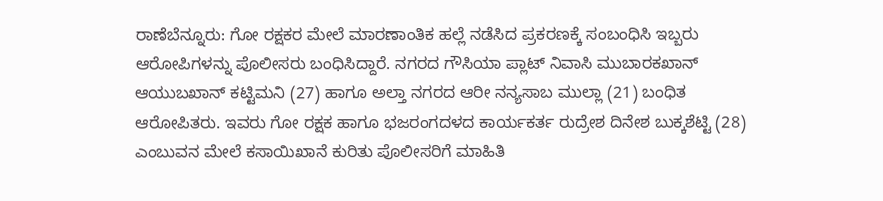ರಾಣೆಬೆನ್ನೂರು: ಗೋ ರಕ್ಷಕರ ಮೇಲೆ ಮಾರಣಾಂತಿಕ ಹಲ್ಲೆ ನಡೆಸಿದ ಪ್ರಕರಣಕ್ಕೆ ಸಂಬಂಧಿಸಿ ಇಬ್ಬರು ಆರೋಪಿಗಳನ್ನು ಪೊಲೀಸರು ಬಂಧಿಸಿದ್ದಾರೆ. ನಗರದ ಗೌಸಿಯಾ ಪ್ಲಾಟ್ ನಿವಾಸಿ ಮುಬಾರಕಖಾನ್ ಆಯುಬಖಾನ್ ಕಟ್ಟಿಮನಿ (27) ಹಾಗೂ ಅಲ್ತಾ ನಗರದ ಆರೀ ನನ್ಯಸಾಬ ಮುಲ್ಲಾ (21) ಬಂಧಿತ ಆರೋಪಿತರು. ಇವರು ಗೋ ರಕ್ಷಕ ಹಾಗೂ ಭಜರಂಗದಳದ ಕಾರ್ಯಕರ್ತ ರುದ್ರೇಶ ದಿನೇಶ ಬುಕ್ಕಶೆಟ್ಟಿ (28) ಎಂಬುವನ ಮೇಲೆ ಕಸಾಯಿಖಾನೆ ಕುರಿತು ಪೊಲೀಸರಿಗೆ ಮಾಹಿತಿ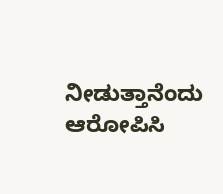ನೀಡುತ್ತಾನೆಂದು ಆರೋಪಿಸಿ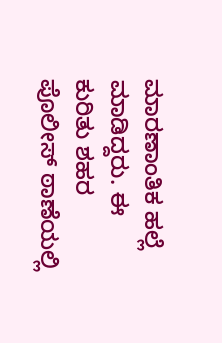ಮಾರಣಾಂತಿಕ ಹಲ್ಲೆ ಮಾಡಿದ್ದರು. ಈ ಕುರಿತು ಶಹರ ಪೊಲೀಸ್ ಠಾಣೆಯಲ್ಲಿ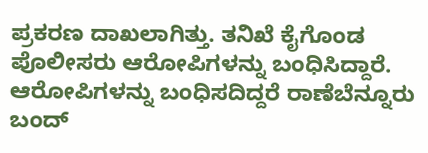ಪ್ರಕರಣ ದಾಖಲಾಗಿತ್ತು. ತನಿಖೆ ಕೈಗೊಂಡ ಪೊಲೀಸರು ಆರೋಪಿಗಳನ್ನು ಬಂಧಿಸಿದ್ದಾರೆ. ಆರೋಪಿಗಳನ್ನು ಬಂಧಿಸದಿದ್ದರೆ ರಾಣೆಬೆನ್ನೂರು ಬಂದ್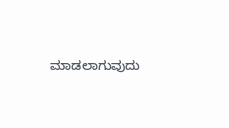ಮಾಡಲಾಗುವುದು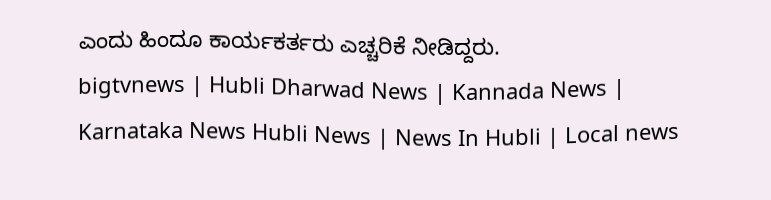ಎಂದು ಹಿಂದೂ ಕಾರ್ಯಕರ್ತರು ಎಚ್ಚರಿಕೆ ನೀಡಿದ್ದರು.
bigtvnews | Hubli Dharwad News | Kannada News | Karnataka News Hubli News | News In Hubli | Local news